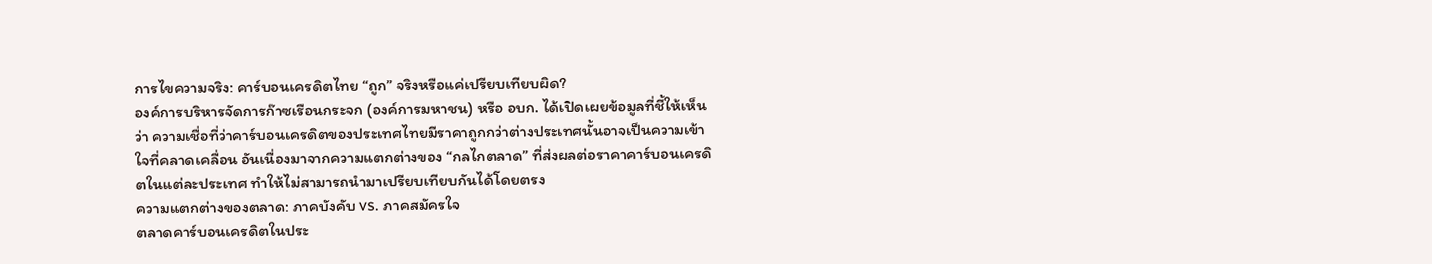การไขความจริง: คาร์บอนเครดิตไทย “ถูก” จริงหรือแค่เปรียบเทียบผิด?
องค์การบริหารจัดการก๊าซเรือนกระจก (องค์การมหาชน) หรือ อบก. ได้เปิดเผยข้อมูลที่ชี้ให้เห็นว่า ความเชื่อที่ว่าคาร์บอนเครดิตของประเทศไทยมีราคาถูกกว่าต่างประเทศนั้นอาจเป็นความเข้าใจที่คลาดเคลื่อน อันเนื่องมาจากความแตกต่างของ “กลไกตลาด” ที่ส่งผลต่อราคาคาร์บอนเครดิตในแต่ละประเทศ ทำให้ไม่สามารถนำมาเปรียบเทียบกันได้โดยตรง
ความแตกต่างของตลาด: ภาคบังคับ vs. ภาคสมัครใจ
ตลาดคาร์บอนเครดิตในประ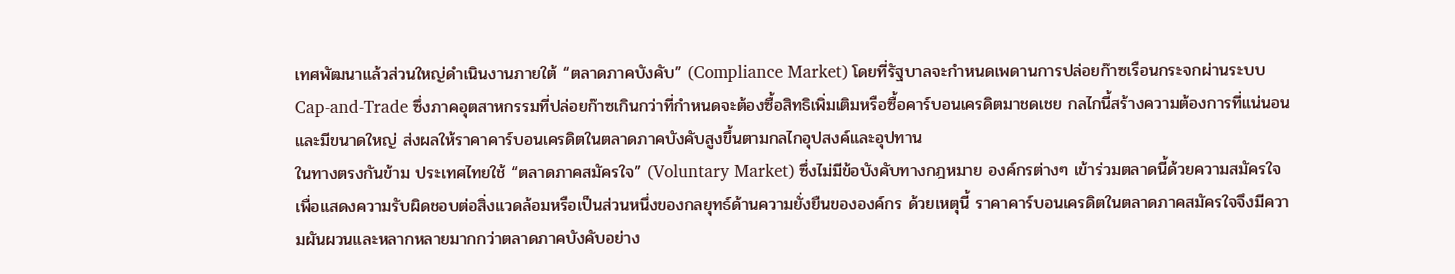เทศพัฒนาแล้วส่วนใหญ่ดำเนินงานภายใต้ “ตลาดภาคบังคับ” (Compliance Market) โดยที่รัฐบาลจะกำหนดเพดานการปล่อยก๊าซเรือนกระจกผ่านระบบ Cap-and-Trade ซึ่งภาคอุตสาหกรรมที่ปล่อยก๊าซเกินกว่าที่กำหนดจะต้องซื้อสิทธิเพิ่มเติมหรือซื้อคาร์บอนเครดิตมาชดเชย กลไกนี้สร้างความต้องการที่แน่นอนและมีขนาดใหญ่ ส่งผลให้ราคาคาร์บอนเครดิตในตลาดภาคบังคับสูงขึ้นตามกลไกอุปสงค์และอุปทาน
ในทางตรงกันข้าม ประเทศไทยใช้ “ตลาดภาคสมัครใจ” (Voluntary Market) ซึ่งไม่มีข้อบังคับทางกฎหมาย องค์กรต่างๆ เข้าร่วมตลาดนี้ด้วยความสมัครใจ เพื่อแสดงความรับผิดชอบต่อสิ่งแวดล้อมหรือเป็นส่วนหนึ่งของกลยุทธ์ด้านความยั่งยืนขององค์กร ด้วยเหตุนี้ ราคาคาร์บอนเครดิตในตลาดภาคสมัครใจจึงมีความผันผวนและหลากหลายมากกว่าตลาดภาคบังคับอย่าง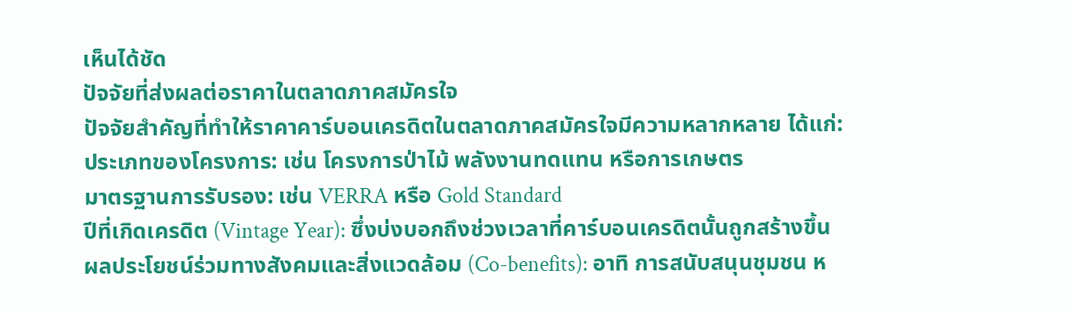เห็นได้ชัด
ปัจจัยที่ส่งผลต่อราคาในตลาดภาคสมัครใจ
ปัจจัยสำคัญที่ทำให้ราคาคาร์บอนเครดิตในตลาดภาคสมัครใจมีความหลากหลาย ได้แก่:
ประเภทของโครงการ: เช่น โครงการป่าไม้ พลังงานทดแทน หรือการเกษตร
มาตรฐานการรับรอง: เช่น VERRA หรือ Gold Standard
ปีที่เกิดเครดิต (Vintage Year): ซึ่งบ่งบอกถึงช่วงเวลาที่คาร์บอนเครดิตนั้นถูกสร้างขึ้น
ผลประโยชน์ร่วมทางสังคมและสิ่งแวดล้อม (Co-benefits): อาทิ การสนับสนุนชุมชน ห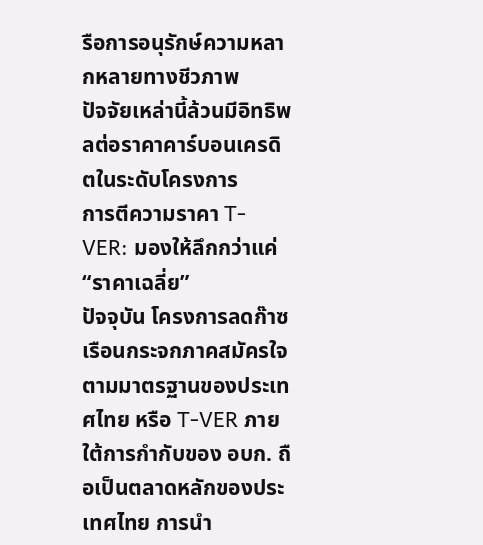รือการอนุรักษ์ความหลากหลายทางชีวภาพ
ปัจจัยเหล่านี้ล้วนมีอิทธิพลต่อราคาคาร์บอนเครดิตในระดับโครงการ
การตีความราคา T-VER: มองให้ลึกกว่าแค่ “ราคาเฉลี่ย”
ปัจจุบัน โครงการลดก๊าซเรือนกระจกภาคสมัครใจตามมาตรฐานของประเทศไทย หรือ T-VER ภายใต้การกำกับของ อบก. ถือเป็นตลาดหลักของประเทศไทย การนำ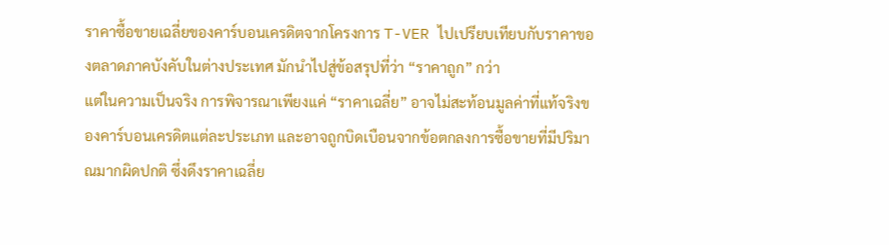ราคาซื้อขายเฉลี่ยของคาร์บอนเครดิตจากโครงการ T-VER ไปเปรียบเทียบกับราคาของตลาดภาคบังคับในต่างประเทศ มักนำไปสู่ข้อสรุปที่ว่า “ราคาถูก” กว่า
แต่ในความเป็นจริง การพิจารณาเพียงแค่ “ราคาเฉลี่ย” อาจไม่สะท้อนมูลค่าที่แท้จริงของคาร์บอนเครดิตแต่ละประเภท และอาจถูกบิดเบือนจากข้อตกลงการซื้อขายที่มีปริมาณมากผิดปกติ ซึ่งดึงราคาเฉลี่ย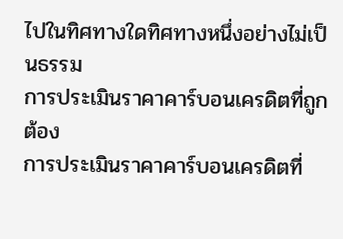ไปในทิศทางใดทิศทางหนึ่งอย่างไม่เป็นธรรม
การประเมินราคาคาร์บอนเครดิตที่ถูกต้อง
การประเมินราคาคาร์บอนเครดิตที่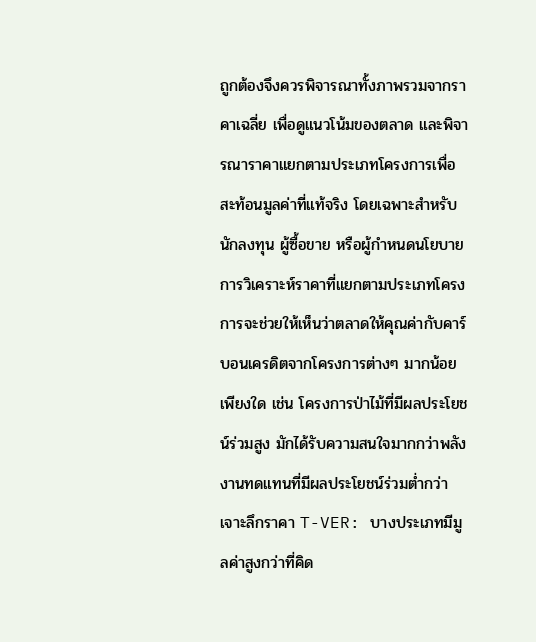ถูกต้องจึงควรพิจารณาทั้งภาพรวมจากราคาเฉลี่ย เพื่อดูแนวโน้มของตลาด และพิจารณาราคาแยกตามประเภทโครงการเพื่อสะท้อนมูลค่าที่แท้จริง โดยเฉพาะสำหรับนักลงทุน ผู้ซื้อขาย หรือผู้กำหนดนโยบาย การวิเคราะห์ราคาที่แยกตามประเภทโครงการจะช่วยให้เห็นว่าตลาดให้คุณค่ากับคาร์บอนเครดิตจากโครงการต่างๆ มากน้อยเพียงใด เช่น โครงการป่าไม้ที่มีผลประโยชน์ร่วมสูง มักได้รับความสนใจมากกว่าพลังงานทดแทนที่มีผลประโยชน์ร่วมต่ำกว่า
เจาะลึกราคา T-VER: บางประเภทมีมูลค่าสูงกว่าที่คิด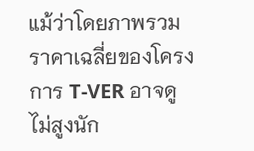แม้ว่าโดยภาพรวมราคาเฉลี่ยของโครงการ T-VER อาจดูไม่สูงนัก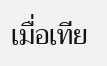เมื่อเทีย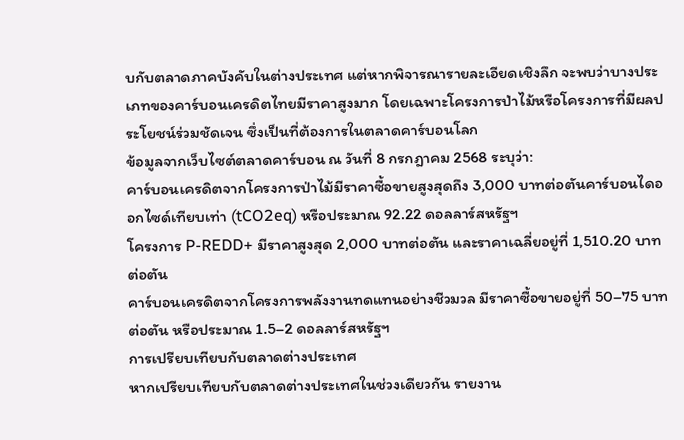บกับตลาดภาคบังคับในต่างประเทศ แต่หากพิจารณารายละเอียดเชิงลึก จะพบว่าบางประเภทของคาร์บอนเครดิตไทยมีราคาสูงมาก โดยเฉพาะโครงการป่าไม้หรือโครงการที่มีผลประโยชน์ร่วมชัดเจน ซึ่งเป็นที่ต้องการในตลาดคาร์บอนโลก
ข้อมูลจากเว็บไซต์ตลาดคาร์บอน ณ วันที่ 8 กรกฎาคม 2568 ระบุว่า:
คาร์บอนเครดิตจากโครงการป่าไม้มีราคาซื้อขายสูงสุดถึง 3,000 บาทต่อตันคาร์บอนไดออกไซด์เทียบเท่า (tCO2eq) หรือประมาณ 92.22 ดอลลาร์สหรัฐฯ
โครงการ P-REDD+ มีราคาสูงสุด 2,000 บาทต่อตัน และราคาเฉลี่ยอยู่ที่ 1,510.20 บาทต่อตัน
คาร์บอนเครดิตจากโครงการพลังงานทดแทนอย่างชีวมวล มีราคาซื้อขายอยู่ที่ 50–75 บาทต่อตัน หรือประมาณ 1.5–2 ดอลลาร์สหรัฐฯ
การเปรียบเทียบกับตลาดต่างประเทศ
หากเปรียบเทียบกับตลาดต่างประเทศในช่วงเดียวกัน รายงาน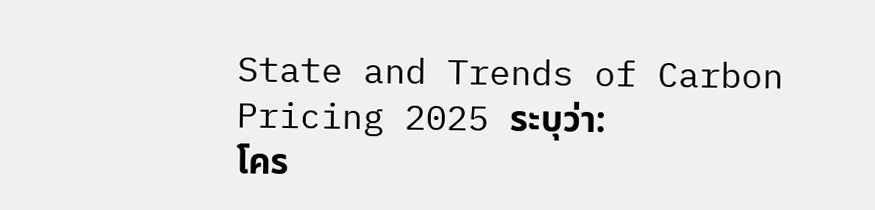State and Trends of Carbon Pricing 2025 ระบุว่า:
โคร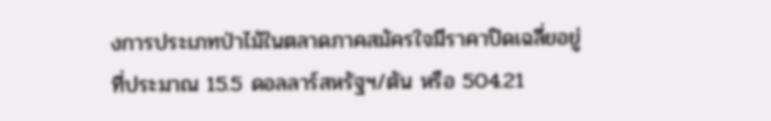งการประเภทป่าไม้ในตลาดภาคสมัครใจมีราคาปิดเฉลี่ยอยู่ที่ประมาณ 15.5 ดอลลาร์สหรัฐฯ/ตัน หรือ 504.21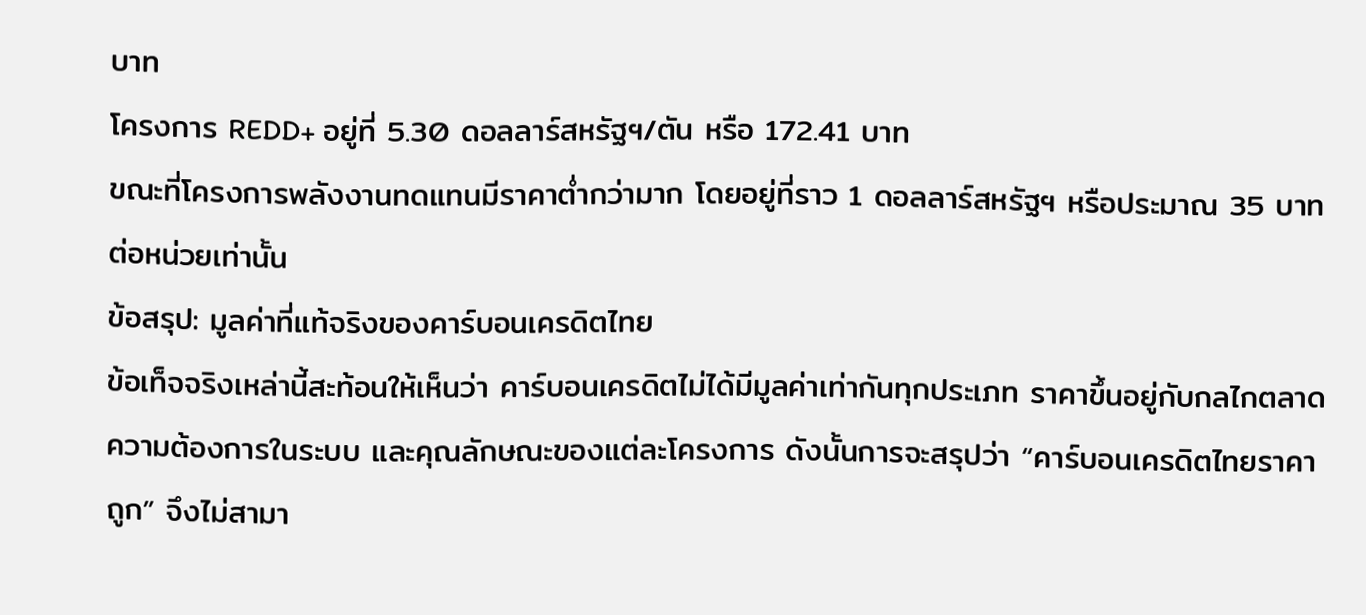บาท
โครงการ REDD+ อยู่ที่ 5.30 ดอลลาร์สหรัฐฯ/ตัน หรือ 172.41 บาท
ขณะที่โครงการพลังงานทดแทนมีราคาต่ำกว่ามาก โดยอยู่ที่ราว 1 ดอลลาร์สหรัฐฯ หรือประมาณ 35 บาทต่อหน่วยเท่านั้น
ข้อสรุป: มูลค่าที่แท้จริงของคาร์บอนเครดิตไทย
ข้อเท็จจริงเหล่านี้สะท้อนให้เห็นว่า คาร์บอนเครดิตไม่ได้มีมูลค่าเท่ากันทุกประเภท ราคาขึ้นอยู่กับกลไกตลาด ความต้องการในระบบ และคุณลักษณะของแต่ละโครงการ ดังนั้นการจะสรุปว่า “คาร์บอนเครดิตไทยราคาถูก” จึงไม่สามา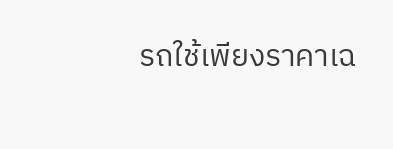รถใช้เพียงราคาเฉ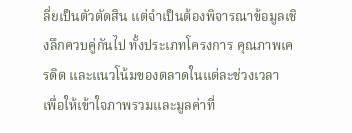ลี่ยเป็นตัวตัดสิน แต่จำเป็นต้องพิจารณาข้อมูลเชิงลึกควบคู่กันไป ทั้งประเภทโครงการ คุณภาพเครดิต และแนวโน้มของตลาดในแต่ละช่วงเวลา เพื่อให้เข้าใจภาพรวมและมูลค่าที่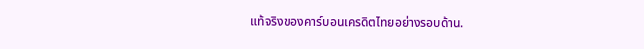แท้จริงของคาร์บอนเครดิตไทยอย่างรอบด้าน.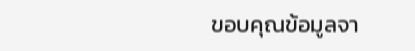ขอบคุณข้อมูลจา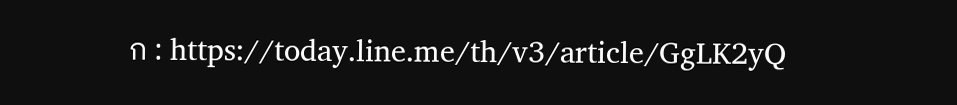ก : https://today.line.me/th/v3/article/GgLK2yQ